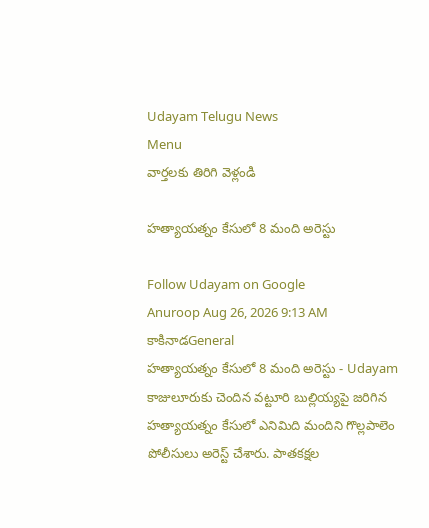Udayam Telugu News
Menu
వార్తలకు తిరిగి వెళ్లండి

హత్యాయత్నం కేసులో 8 మంది అరెస్టు

Follow Udayam on Google
Anuroop Aug 26, 2026 9:13 AM కాకినాడGeneral
హత్యాయత్నం కేసులో 8 మంది అరెస్టు - Udayam
కాజులూరుకు చెందిన వట్టూరి బుల్లియ్యపై జరిగిన హత్యాయత్నం కేసులో ఎనిమిది మందిని గొల్లపాలెం పోలీసులు అరెస్ట్‌ చేశారు. పాతకక్షల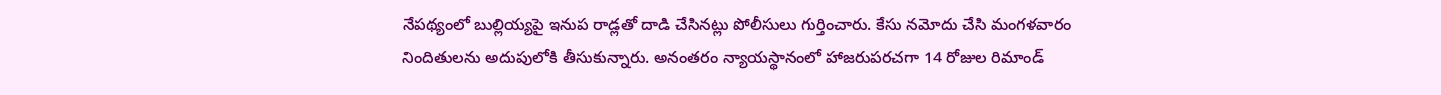నేపథ్యంలో బుల్లియ్యపై ఇనుప రాడ్లతో దాడి చేసినట్లు పోలీసులు గుర్తించారు. కేసు నమోదు చేసి మంగళవారం నిందితులను అదుపులోకి తీసుకున్నారు. అనంతరం న్యాయస్థానంలో హాజరుపరచగా 14 రోజుల రిమాండ్‌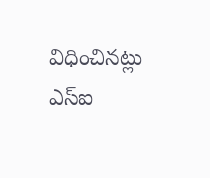విధించినట్లు ఎస్‌ఐ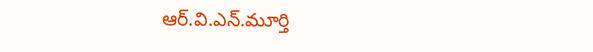ఆర్‌.వి.ఎన్‌.మూర్తి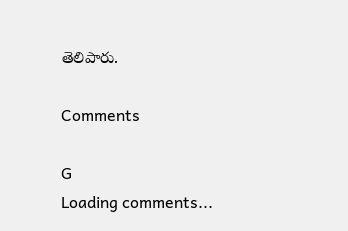తెలిపారు.

Comments

G
Loading comments...